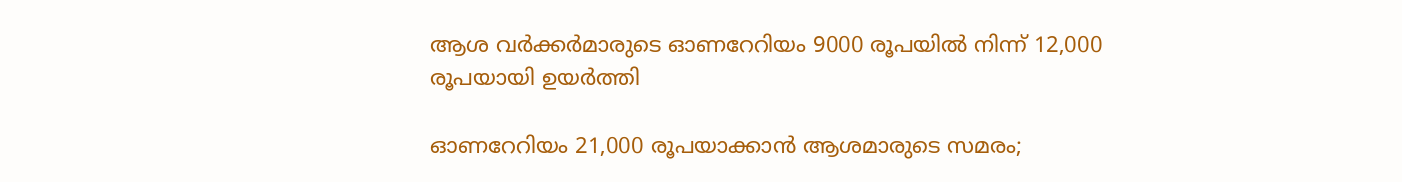ആശ വര്‍ക്കര്‍മാരുടെ ഓണറേറിയം 9000 രൂപയില്‍ നിന്ന് 12,000 രൂപയായി ഉയര്‍ത്തി

ഓണറേറിയം 21,000 രൂപയാക്കാന്‍ ആശമാരുടെ സമരം;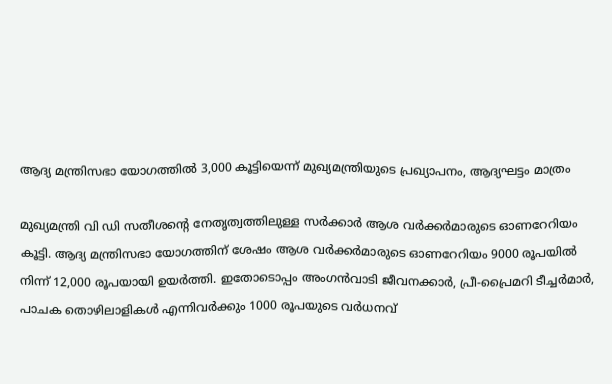ആദ്യ മന്ത്രിസഭാ യോഗത്തില്‍ 3,000 കൂട്ടിയെന്ന് മുഖ്യമന്ത്രിയുടെ പ്രഖ്യാപനം, ആദ്യഘട്ടം മാത്രം

മുഖ്യമന്ത്രി വി ഡി സതീശന്റെ നേതൃത്വത്തിലുള്ള സര്‍ക്കാര്‍ ആശ വര്‍ക്കര്‍മാരുടെ ഓണറേറിയം കൂട്ടി. ആദ്യ മന്ത്രിസഭാ യോഗത്തിന് ശേഷം ആശ വര്‍ക്കര്‍മാരുടെ ഓണറേറിയം 9000 രൂപയില്‍ നിന്ന് 12,000 രൂപയായി ഉയര്‍ത്തി. ഇതോടൊപ്പം അംഗന്‍വാടി ജീവനക്കാര്‍, പ്രീ-പ്രൈമറി ടീച്ചര്‍മാര്‍, പാചക തൊഴിലാളികള്‍ എന്നിവര്‍ക്കും 1000 രൂപയുടെ വര്‍ധനവ്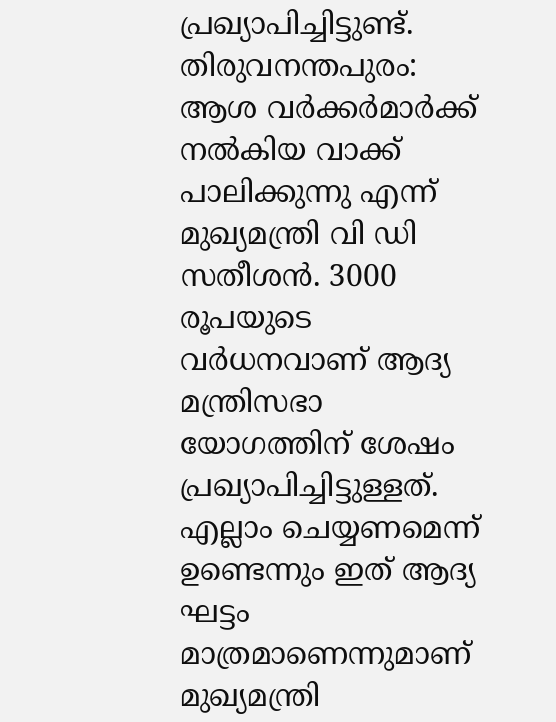പ്രഖ്യാപിച്ചിട്ടുണ്ട്.
തിരുവനന്തപുരം: ആശ വര്‍ക്കര്‍മാര്‍ക്ക് നല്‍കിയ വാക്ക് പാലിക്കുന്നു എന്ന് മുഖ്യമന്ത്രി വി ഡി സതീശന്‍. 3000 രൂപയുടെ വര്‍ധനവാണ് ആദ്യ മന്ത്രിസഭാ യോഗത്തിന് ശേഷം പ്രഖ്യാപിച്ചിട്ടുള്ളത്. എല്ലാം ചെയ്യണമെന്ന് ഉണ്ടെന്നും ഇത് ആദ്യ ഘട്ടം മാത്രമാണെന്നുമാണ് മുഖ്യമന്ത്രി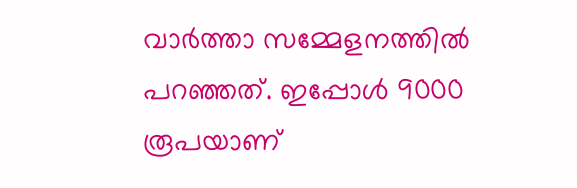വാര്‍ത്താ സമ്മേളനത്തില്‍ പറഞ്ഞത്. ഇപ്പോള്‍ 9000 രൂപയാണ്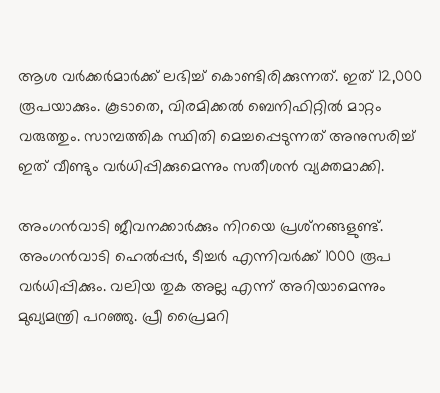ആശ വര്‍ക്കര്‍മാര്‍ക്ക് ലഭിച്ച് കൊണ്ടിരിക്കുന്നത്. ഇത് 12,000 രൂപയാക്കും. കൂടാതെ, വിരമിക്കല്‍ ബെനിഫിറ്റില്‍ മാറ്റം വരുത്തും. സാമ്പത്തിക സ്ഥിതി മെച്ചപ്പെടുന്നത് അനുസരിച്ച് ഇത് വീണ്ടും വര്‍ധിപ്പിക്കുമെന്നും സതീശന്‍ വ്യക്തമാക്കി.

അംഗന്‍വാടി ജീവനക്കാര്‍ക്കും നിറയെ പ്രശ്‌നങ്ങളുണ്ട്. അംഗന്‍വാടി ഹെല്‍പ്പര്‍, ടീച്ചര്‍ എന്നിവര്‍ക്ക് 1000 രൂപ വര്‍ധിപ്പിക്കും. വലിയ തുക അല്ല എന്ന് അറിയാമെന്നും മുഖ്യമന്ത്രി പറഞ്ഞു. പ്രീ പ്രൈമറി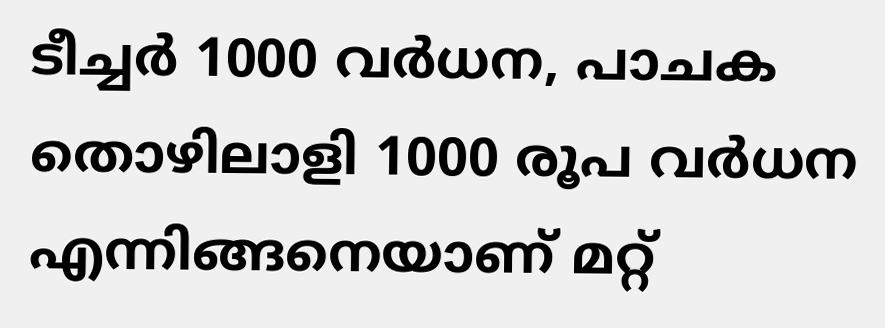ടീച്ചര്‍ 1000 വര്‍ധന, പാചക തൊഴിലാളി 1000 രൂപ വര്‍ധന എന്നിങ്ങനെയാണ് മറ്റ്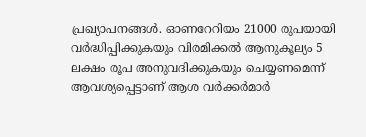പ്രഖ്യാപനങ്ങള്‍. ഓണറേറിയം 21000 രുപയായി വര്‍ദ്ധിപ്പിക്കുകയും വിരമിക്കല്‍ ആനുകൂല്യം 5 ലക്ഷം രൂപ അനുവദിക്കുകയും ചെയ്യണമെന്ന് ആവശ്യപ്പെട്ടാണ് ആശ വര്‍ക്കര്‍മാര്‍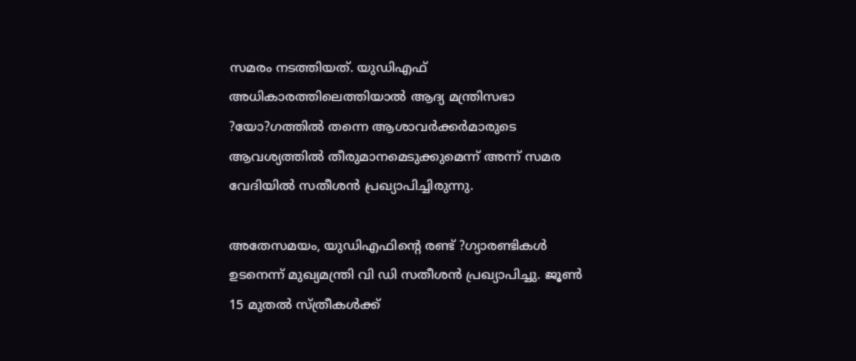സമരം നടത്തിയത്. യുഡിഎഫ് അധികാരത്തിലെത്തിയാല്‍ ആദ്യ മന്ത്രിസഭാ ?യോ?ഗത്തില്‍ തന്നെ ആശാവര്‍ക്കര്‍മാരുടെ ആവശ്യത്തില്‍ തീരുമാനമെടുക്കുമെന്ന് അന്ന് സമര വേദിയില്‍ സതീശന്‍ പ്രഖ്യാപിച്ചിരുന്നു.

അതേസമയം, യുഡിഎഫിന്റെ രണ്ട് ?ഗ്യാരണ്ടികള്‍ ഉടനെന്ന് മുഖ്യമന്ത്രി വി ഡി സതീശന്‍ പ്രഖ്യാപിച്ചു. ജൂണ്‍ 15 മുതല്‍ സ്ത്രീകള്‍ക്ക്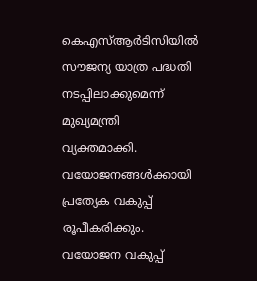കെഎസ്ആര്‍ടിസിയില്‍ സൗജന്യ യാത്ര പദ്ധതി നടപ്പിലാക്കുമെന്ന് മുഖ്യമന്ത്രി വ്യക്തമാക്കി. വയോജനങ്ങള്‍ക്കായി പ്രത്യേക വകുപ്പ് രൂപീകരിക്കും. വയോജന വകുപ്പ്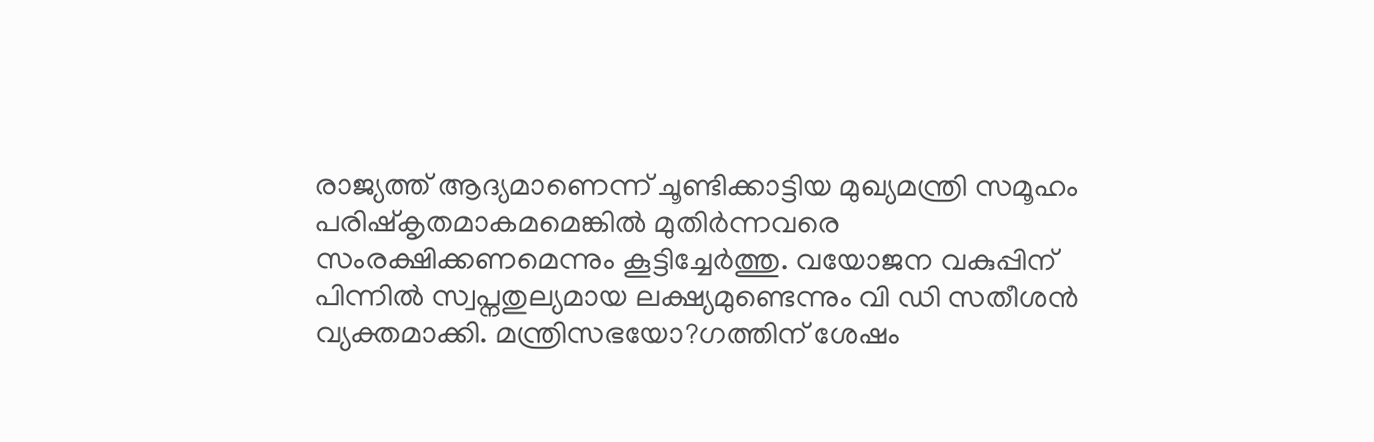രാജ്യത്ത് ആദ്യമാണെന്ന് ചൂണ്ടിക്കാട്ടിയ മുഖ്യമന്ത്രി സമൂഹം പരിഷ്‌കൃതമാകമമെങ്കില്‍ മുതിര്‍ന്നവരെ സംരക്ഷിക്കണമെന്നും കൂട്ടിച്ചേര്‍ത്തു. വയോജന വകുപ്പിന് പിന്നില്‍ സ്വപ്നതുല്യമായ ലക്ഷ്യമുണ്ടെന്നും വി ഡി സതീശന്‍ വ്യക്തമാക്കി. മന്ത്രിസഭയോ?ഗത്തിന് ശേഷം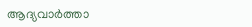ആദ്യവാര്‍ത്താ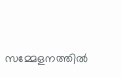സമ്മേളനത്തില്‍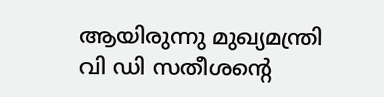ആയിരുന്നു മുഖ്യമന്ത്രി വി ഡി സതീശന്റെ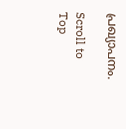പ്രഖ്യാപനം.

Scroll to Top